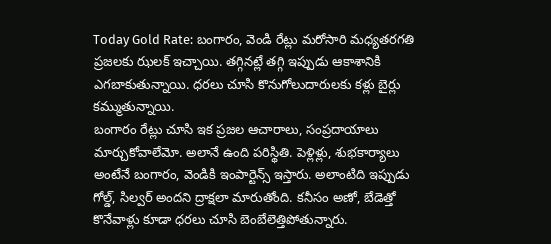Today Gold Rate: బంగారం, వెండి రేట్లు మరోసారి మధ్యతరగతి ప్రజలకు ఝలక్ ఇచ్చాయి. తగ్గినట్లే తగ్గి ఇప్పుడు ఆకాశానికి ఎగబాకుతున్నాయి. ధరలు చూసి కొనుగోలుదారులకు కళ్లు బైర్లు కమ్ముతున్నాయి.
బంగారం రేట్లు చూసి ఇక ప్రజల ఆచారాలు, సంప్రదాయాలు మార్చుకోవాలేమో. అలానే ఉంది పరిస్థితి. పెళ్లిళ్లు, శుభకార్యాలు అంటేనే బంగారం, వెండికి ఇంపార్టెన్స్ ఇస్తారు. అలాంటిది ఇప్పుడు గోల్డ్, సిల్వర్ అందని ద్రాక్షలా మారుతోంది. కనీసం అణో, బేడెత్తో కొనేవాళ్లు కూడా ధరలు చూసి బెంబేలెత్తిపోతున్నారు.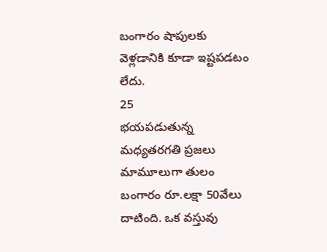బంగారం షాపులకు వెళ్లడానికి కూడా ఇష్టపడటం లేదు.
25
భయపడుతున్న మధ్యతరగతి ప్రజలు
మామూలుగా తులం బంగారం రూ.లక్షా 50వేలు దాటింది. ఒక వస్తువు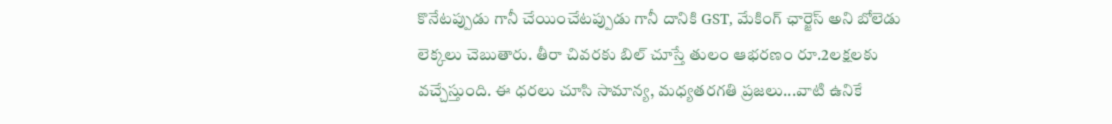కొనేటప్పుడు గానీ చేయించేటప్పుడు గానీ దానికి GST, మేకింగ్ ఛార్జెస్ అని బోలెడు లెక్కలు చెబుతారు. తీరా చివరకు బిల్ చూస్తే తులం ఆభరణం రూ.2లక్షలకు వచ్చేస్తుంది. ఈ ధరలు చూసి సామాన్య, మధ్యతరగతి ప్రజలు...వాటి ఉనికే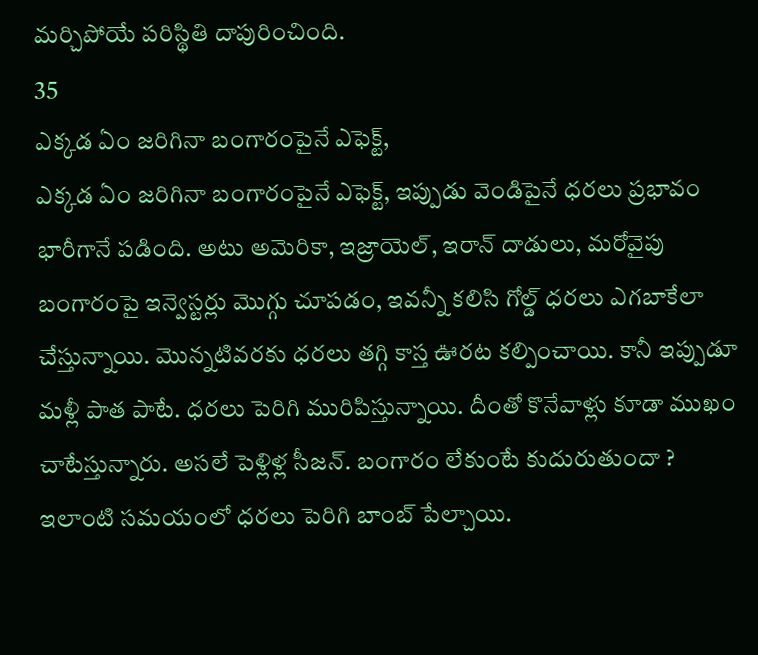మర్చిపోయే పరిస్థితి దాపురించింది.
35
ఎక్కడ ఏం జరిగినా బంగారంపైనే ఎఫెక్ట్,
ఎక్కడ ఏం జరిగినా బంగారంపైనే ఎఫెక్ట్, ఇప్పుడు వెండిపైనే ధరలు ప్రభావం భారీగానే పడింది. అటు అమెరికా, ఇజ్రాయెల్, ఇరాన్ దాడులు, మరోవైపు బంగారంపై ఇన్వెస్టర్లు మొగ్గు చూపడం, ఇవన్నీ కలిసి గోల్డ్ ధరలు ఎగబాకేలా చేస్తున్నాయి. మొన్నటివరకు ధరలు తగ్గి కాస్త ఊరట కల్పించాయి. కానీ ఇప్పుడూ మళ్లీ పాత పాటే. ధరలు పెరిగి మురిపిస్తున్నాయి. దీంతో కొనేవాళ్లు కూడా ముఖం చాటేస్తున్నారు. అసలే పెళ్లిళ్ల సీజన్. బంగారం లేకుంటే కుదురుతుందా ? ఇలాంటి సమయంలో ధరలు పెరిగి బాంబ్ పేల్చాయి.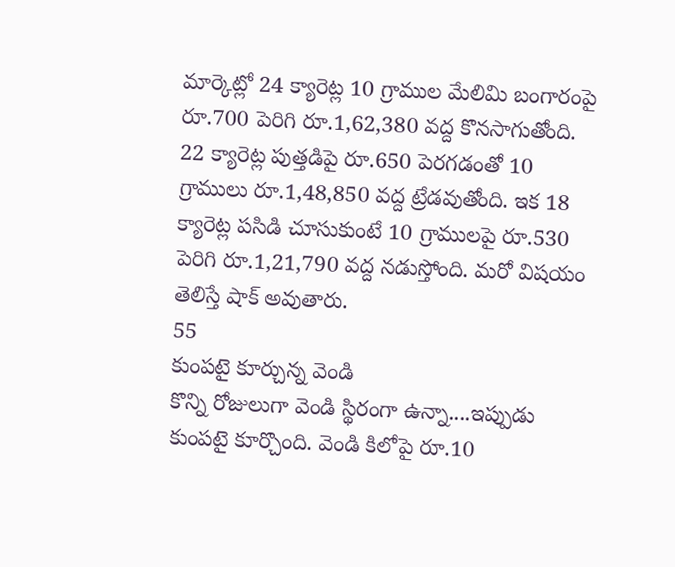మార్కెట్లో 24 క్యారెట్ల 10 గ్రాముల మేలిమి బంగారంపై రూ.700 పెరిగి రూ.1,62,380 వద్ద కొనసాగుతోంది. 22 క్యారెట్ల పుత్తడిపై రూ.650 పెరగడంతో 10 గ్రాములు రూ.1,48,850 వద్ద ట్రేడవుతోంది. ఇక 18 క్యారెట్ల పసిడి చూసుకుంటే 10 గ్రాములపై రూ.530 పెరిగి రూ.1,21,790 వద్ద నడుస్తోంది. మరో విషయం తెలిస్తే షాక్ అవుతారు.
55
కుంపటై కూర్చున్న వెండి
కొన్ని రోజులుగా వెండి స్థిరంగా ఉన్నా....ఇప్పుడు కుంపటై కూర్చొంది. వెండి కిలోపై రూ.10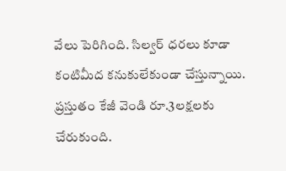వేలు పెరిగింది. సిల్వర్ ధరలు కూడా కంటిమీద కనుకులేకుండా చేస్తున్నాయి. ప్రస్తుతం కేజీ వెండి రూ.3లక్షలకు చేరుకుంది.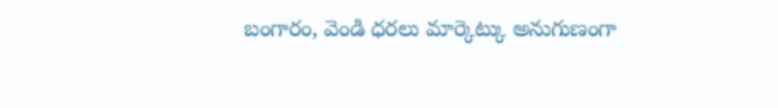బంగారం, వెండి ధరలు మార్కెట్కు అనుగుణంగా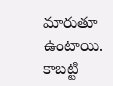మారుతూ ఉంటాయి. కాబట్టి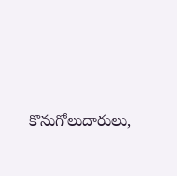కొనుగోలుదారులు,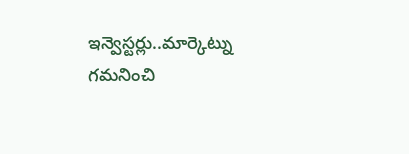ఇన్వెస్టర్లు..మార్కెట్ను గమనించి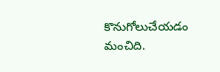కొనుగోలుచేయడం మంచిది.